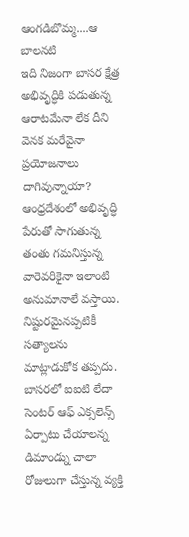ఆంగడిబొమ్మ....ఆ బాలనటి
ఇది నిజంగా బాసర క్షేత్ర అభివృద్ధికి పడుతున్న ఆరాటమేనా లేక దీని వెనక మరేవైనా ప్రయోజనాలు దాగివున్నాయా? ఆంధ్రదేశంలో అభివృద్ధి పేరుతో సాగుతున్న తంతు గమనిస్తున్న వారెవరికైనా ఇలాంటి అనుమానాలే వస్తాయి. నిష్టురమైనప్పటికీ సత్యాలను మాట్లాడుకోక తప్పదు. బాసరలో ఐఐటి లేదా సెంటర్ ఆఫ్ ఎక్సలెన్స్ ఏర్పాటు చేయాలన్న డిమాండ్ను చాలా రోజులుగా చేస్తున్న వ్యక్తి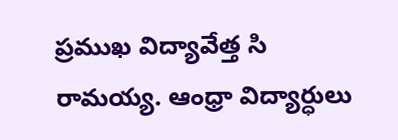ప్రముఖ విద్యావేత్త సి రామయ్య. ఆంధ్రా విద్యార్ధులు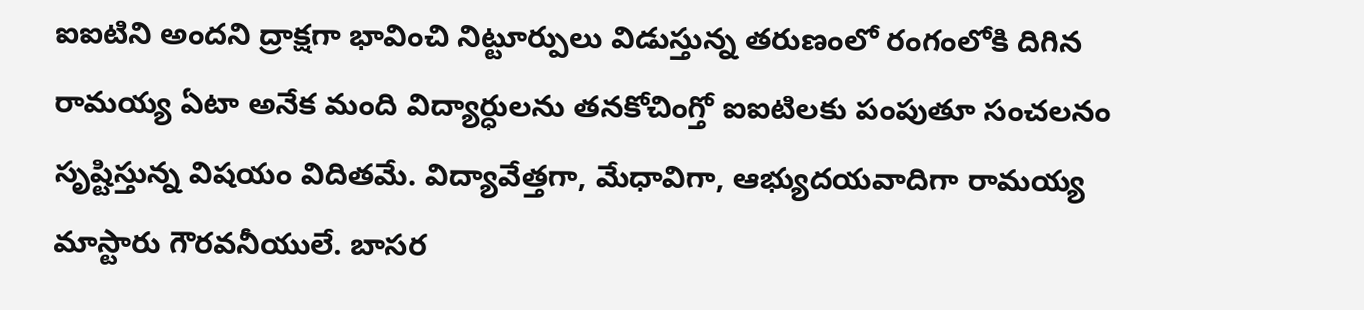ఐఐటిని అందని ద్రాక్షగా భావించి నిట్టూర్పులు విడుస్తున్న తరుణంలో రంగంలోకి దిగిన రామయ్య ఏటా అనేక మంది విద్యార్ధులను తనకోచింగ్తో ఐఐటిలకు పంపుతూ సంచలనం సృష్టిస్తున్న విషయం విదితమే. విద్యావేత్తగా, మేధావిగా, ఆభ్యుదయవాదిగా రామయ్య మాస్టారు గౌరవనీయులే. బాసర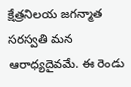క్షేత్రనిలయ జగన్మాత సరస్వతి మన ఆరాధ్యదైవమే. ఈ రెండు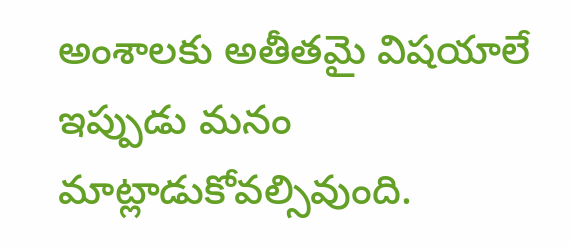అంశాలకు అతీతమై విషయాలే ఇప్పుడు మనం మాట్లాడుకోవల్సివుంది.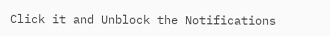Click it and Unblock the Notifications